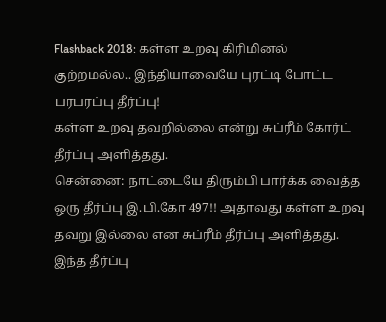Flashback 2018: கள்ள உறவு கிரிமினல் குற்றமல்ல.. இந்தியாவையே புரட்டி போட்ட பரபரப்பு தீர்ப்பு!
கள்ள உறவு தவறில்லை என்று சுப்ரீம் கோர்ட் தீர்ப்பு அளித்தது.
சென்னை: நாட்டையே திரும்பி பார்க்க வைத்த ஒரு தீர்ப்பு இ.பி.கோ 497!! அதாவது கள்ள உறவு தவறு இல்லை என சுப்ரீம் தீர்ப்பு அளித்தது.
இந்த தீர்ப்பு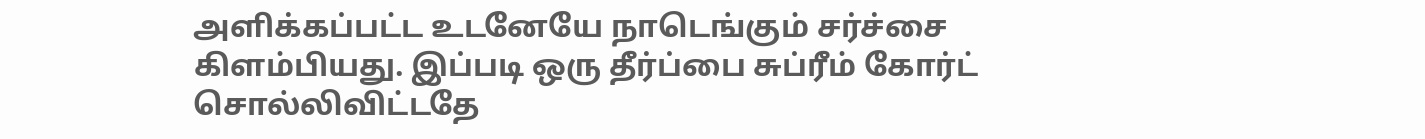அளிக்கப்பட்ட உடனேயே நாடெங்கும் சர்ச்சை கிளம்பியது. இப்படி ஒரு தீர்ப்பை சுப்ரீம் கோர்ட் சொல்லிவிட்டதே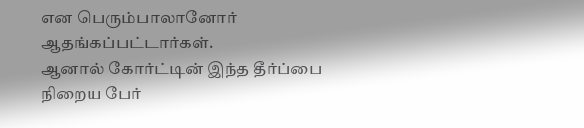என பெரும்பாலானோர் ஆதங்கப்பட்டார்கள்.
ஆனால் கோர்ட்டின் இந்த தீர்ப்பை நிறைய பேர்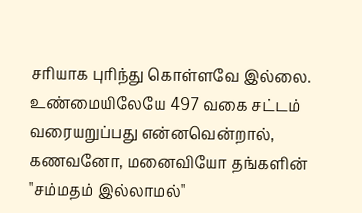சரியாக புரிந்து கொள்ளவே இல்லை. உண்மையிலேயே 497 வகை சட்டம் வரையறுப்பது என்னவென்றால், கணவனோ, மனைவியோ தங்களின் "சம்மதம் இல்லாமல்"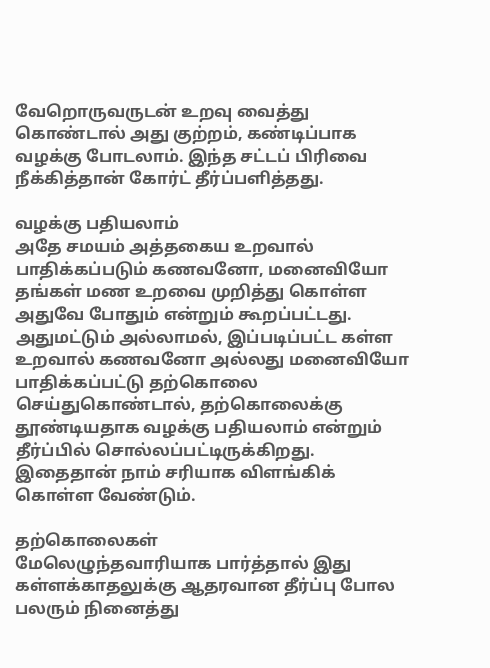வேறொருவருடன் உறவு வைத்து கொண்டால் அது குற்றம், கண்டிப்பாக வழக்கு போடலாம். இந்த சட்டப் பிரிவை நீக்கித்தான் கோர்ட் தீர்ப்பளித்தது.

வழக்கு பதியலாம்
அதே சமயம் அத்தகைய உறவால் பாதிக்கப்படும் கணவனோ, மனைவியோ தங்கள் மண உறவை முறித்து கொள்ள அதுவே போதும் என்றும் கூறப்பட்டது. அதுமட்டும் அல்லாமல், இப்படிப்பட்ட கள்ள உறவால் கணவனோ அல்லது மனைவியோ பாதிக்கப்பட்டு தற்கொலை செய்துகொண்டால், தற்கொலைக்கு தூண்டியதாக வழக்கு பதியலாம் என்றும் தீர்ப்பில் சொல்லப்பட்டிருக்கிறது. இதைதான் நாம் சரியாக விளங்கிக் கொள்ள வேண்டும்.

தற்கொலைகள்
மேலெழுந்தவாரியாக பார்த்தால் இது கள்ளக்காதலுக்கு ஆதரவான தீர்ப்பு போல பலரும் நினைத்து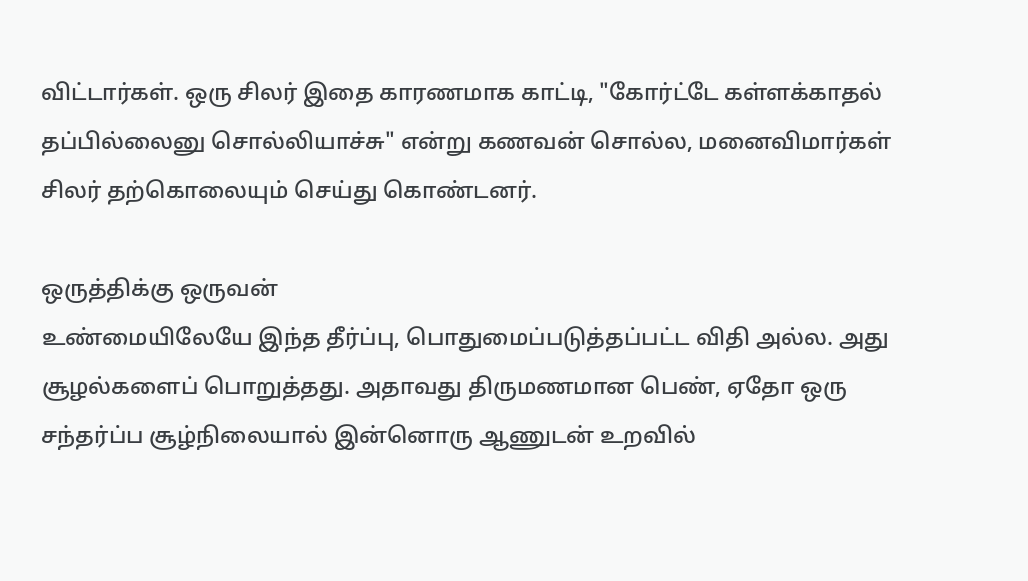விட்டார்கள். ஒரு சிலர் இதை காரணமாக காட்டி, "கோர்ட்டே கள்ளக்காதல் தப்பில்லைனு சொல்லியாச்சு" என்று கணவன் சொல்ல, மனைவிமார்கள் சிலர் தற்கொலையும் செய்து கொண்டனர்.

ஒருத்திக்கு ஒருவன்
உண்மையிலேயே இந்த தீர்ப்பு, பொதுமைப்படுத்தப்பட்ட விதி அல்ல. அது சூழல்களைப் பொறுத்தது. அதாவது திருமணமான பெண், ஏதோ ஒரு சந்தர்ப்ப சூழ்நிலையால் இன்னொரு ஆணுடன் உறவில்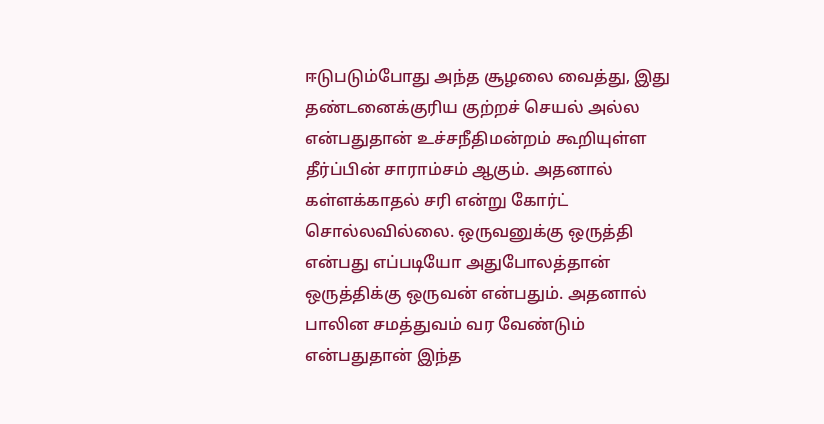ஈடுபடும்போது அந்த சூழலை வைத்து, இது தண்டனைக்குரிய குற்றச் செயல் அல்ல என்பதுதான் உச்சநீதிமன்றம் கூறியுள்ள தீர்ப்பின் சாராம்சம் ஆகும். அதனால் கள்ளக்காதல் சரி என்று கோர்ட் சொல்லவில்லை. ஒருவனுக்கு ஒருத்தி என்பது எப்படியோ அதுபோலத்தான் ஒருத்திக்கு ஒருவன் என்பதும். அதனால் பாலின சமத்துவம் வர வேண்டும் என்பதுதான் இந்த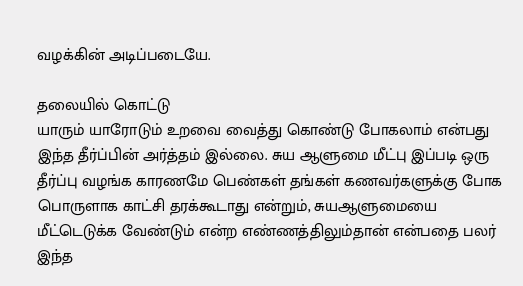வழக்கின் அடிப்படையே.

தலையில் கொட்டு
யாரும் யாரோடும் உறவை வைத்து கொண்டு போகலாம் என்பது இந்த தீர்ப்பின் அர்த்தம் இல்லை. சுய ஆளுமை மீட்பு இப்படி ஒரு தீர்ப்பு வழங்க காரணமே பெண்கள் தங்கள் கணவர்களுக்கு போக பொருளாக காட்சி தரக்கூடாது என்றும், சுயஆளுமையை மீட்டெடுக்க வேண்டும் என்ற எண்ணத்திலும்தான் என்பதை பலர் இந்த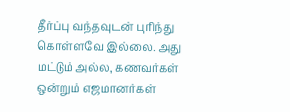தீர்ப்பு வந்தவுடன் புரிந்து கொள்ளவே இல்லை. அது மட்டும் அல்ல, கணவர்கள் ஒன்றும் எஜமானர்கள்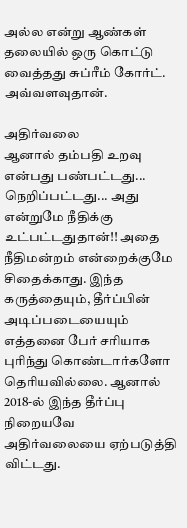அல்ல என்று ஆண்கள் தலையில் ஒரு கொட்டு வைத்தது சுப்ரீம் கோர்ட். அவ்வளவுதான்.

அதிர்வலை
ஆனால் தம்பதி உறவு என்பது பண்பட்டது... நெறிப்பட்டது... அது என்றுமே நீதிக்கு உட்பட்டதுதான்!! அதை நீதிமன்றம் என்றைக்குமே சிதைக்காது. இந்த கருத்தையும், தீர்ப்பின் அடிப்படையையும் எத்தனை பேர் சரியாக புரிந்து கொண்டார்களோ தெரியவில்லை. ஆனால் 2018-ல் இந்த தீர்ப்பு நிறையவே அதிர்வலையை ஏற்படுத்தி விட்டது.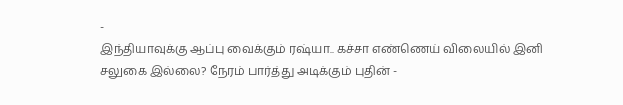-
இந்தியாவுக்கு ஆப்பு வைக்கும் ரஷ்யா.. கச்சா எண்ணெய் விலையில் இனி சலுகை இல்லை? நேரம் பார்த்து அடிக்கும் புதின் -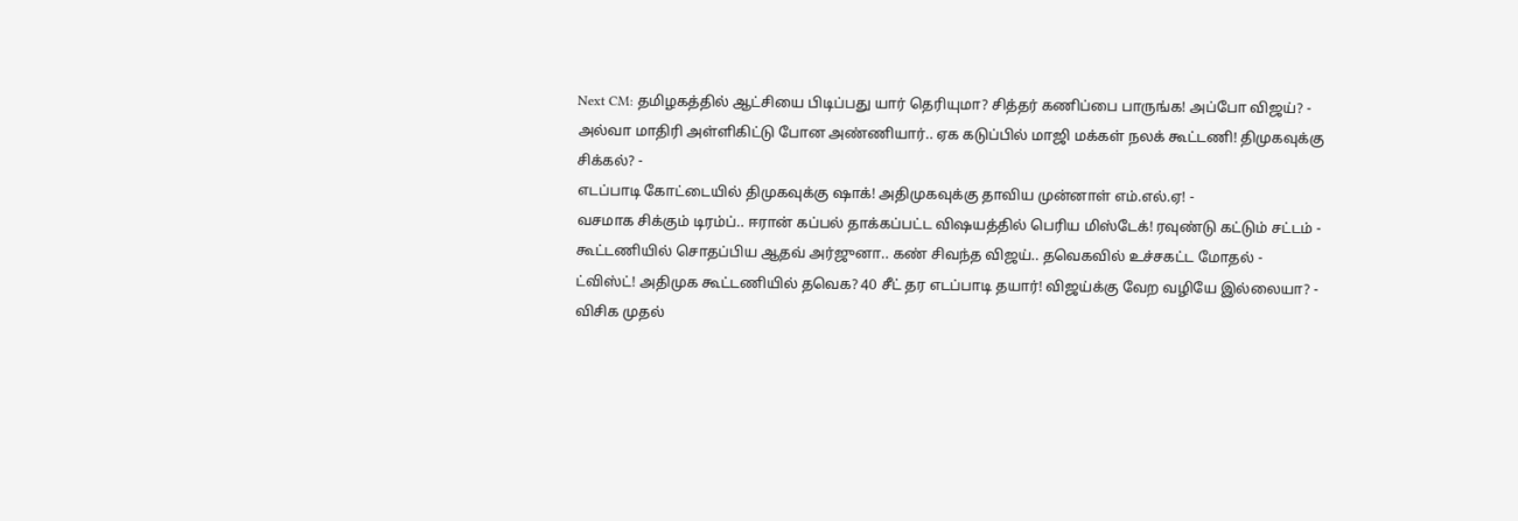Next CM: தமிழகத்தில் ஆட்சியை பிடிப்பது யார் தெரியுமா? சித்தர் கணிப்பை பாருங்க! அப்போ விஜய்? -
அல்வா மாதிரி அள்ளிகிட்டு போன அண்ணியார்.. ஏக கடுப்பில் மாஜி மக்கள் நலக் கூட்டணி! திமுகவுக்கு சிக்கல்? -
எடப்பாடி கோட்டையில் திமுகவுக்கு ஷாக்! அதிமுகவுக்கு தாவிய முன்னாள் எம்.எல்.ஏ! -
வசமாக சிக்கும் டிரம்ப்.. ஈரான் கப்பல் தாக்கப்பட்ட விஷயத்தில் பெரிய மிஸ்டேக்! ரவுண்டு கட்டும் சட்டம் -
கூட்டணியில் சொதப்பிய ஆதவ் அர்ஜுனா.. கண் சிவந்த விஜய்.. தவெகவில் உச்சகட்ட மோதல் -
ட்விஸ்ட்! அதிமுக கூட்டணியில் தவெக? 40 சீட் தர எடப்பாடி தயார்! விஜய்க்கு வேற வழியே இல்லையா? -
விசிக முதல்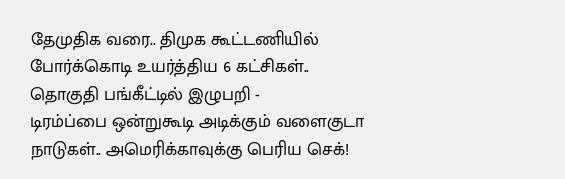தேமுதிக வரை.. திமுக கூட்டணியில் போர்க்கொடி உயர்த்திய 6 கட்சிகள்.. தொகுதி பங்கீட்டில் இழுபறி -
டிரம்ப்பை ஒன்றுகூடி அடிக்கும் வளைகுடா நாடுகள்.. அமெரிக்காவுக்கு பெரிய செக்!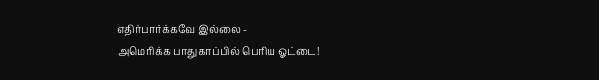எதிர்பார்க்கவே இல்லை -
அமெரிக்க பாதுகாப்பில் பெரிய ஓட்டை!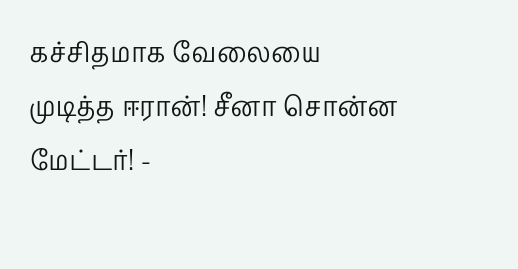கச்சிதமாக வேலையை முடித்த ஈரான்! சீனா சொன்ன மேட்டர்! -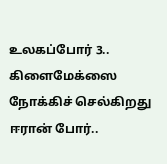உலகப்போர் 3.. கிளைமேக்ஸை நோக்கிச் செல்கிறது ஈரான் போர்..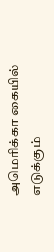அமெரிக்கா கையில் எடுக்கும்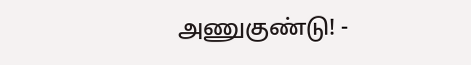அணுகுண்டு! -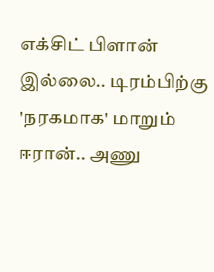எக்சிட் பிளான் இல்லை.. டிரம்பிற்கு 'நரகமாக' மாறும் ஈரான்.. அணு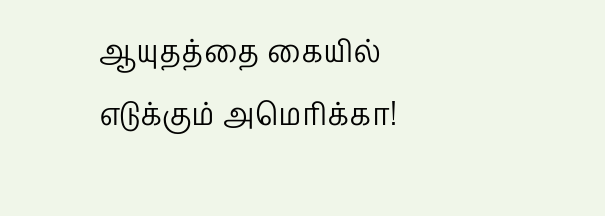ஆயுதத்தை கையில் எடுக்கும் அமெரிக்கா!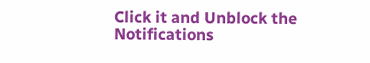Click it and Unblock the Notifications